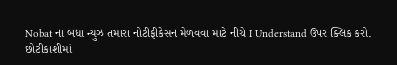Nobat ના બધા ન્યુઝ તમારા નોટીફીકેસન મેળવવા માટે નીચે I Understand ઉપર ક્લિક કરો.
છોટીકાશીમાં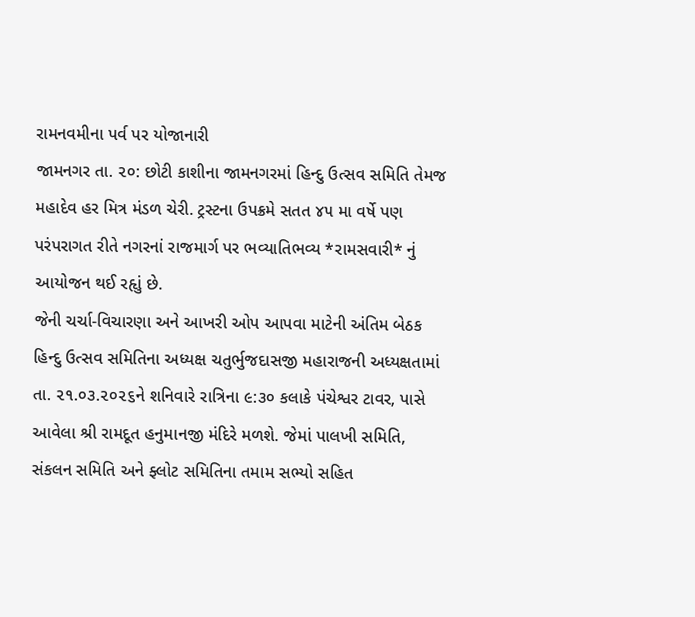રામનવમીના પર્વ પર યોજાનારી
જામનગર તા. ૨૦: છોટી કાશીના જામનગરમાં હિન્દુ ઉત્સવ સમિતિ તેમજ મહાદેવ હર મિત્ર મંડળ ચેરી. ટ્રસ્ટના ઉપક્રમે સતત ૪૫ મા વર્ષે પણ પરંપરાગત રીતે નગરનાં રાજમાર્ગ પર ભવ્યાતિભવ્ય *રામસવારી* નું આયોજન થઈ રહૃાું છે.
જેની ચર્ચા-વિચારણા અને આખરી ઓપ આપવા માટેની અંતિમ બેઠક હિન્દુ ઉત્સવ સમિતિના અધ્યક્ષ ચતુર્ભુજદાસજી મહારાજની અધ્યક્ષતામાં તા. ૨૧.૦૩.૨૦૨૬ને શનિવારે રાત્રિના ૯:૩૦ કલાકે પંચેશ્વર ટાવર, પાસે આવેલા શ્રી રામદૂત હનુમાનજી મંદિરે મળશે. જેમાં પાલખી સમિતિ, સંકલન સમિતિ અને ફ્લોટ સમિતિના તમામ સભ્યો સહિત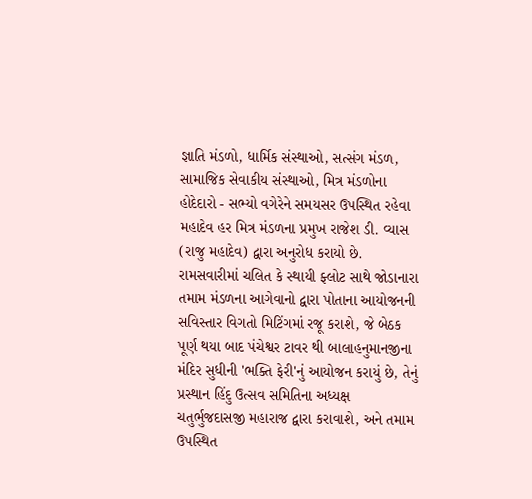જ્ઞાતિ મંડળો, ધાર્મિક સંસ્થાઓ, સત્સંગ મંડળ, સામાજિક સેવાકીય સંસ્થાઓ, મિત્ર મંડળોના હોદેદારો - સભ્યો વગેરેને સમયસર ઉપસ્થિત રહેવા મહાદેવ હર મિત્ર મંડળના પ્રમુખ રાજેશ ડી. વ્યાસ (રાજુ મહાદેવ) દ્વારા અનુરોધ કરાયો છે.
રામસવારીમાં ચલિત કે સ્થાયી ફ્લોટ સાથે જોડાનારા તમામ મંડળના આગેવાનો દ્વારા પોતાના આયોજનની સવિસ્તાર વિગતો મિટિંગમાં રજૂ કરાશે, જે બેઠક પૂર્ણ થયા બાદ પંચેશ્વર ટાવર થી બાલાહનુમાનજીના મંદિર સુધીની 'ભક્તિ ફેરી'નું આયોજન કરાયું છે, તેનું પ્રસ્થાન હિંદુ ઉત્સવ સમિતિના અધ્યક્ષ ચતુર્ભુજદાસજી મહારાજ દ્વારા કરાવાશે, અને તમામ ઉપસ્થિત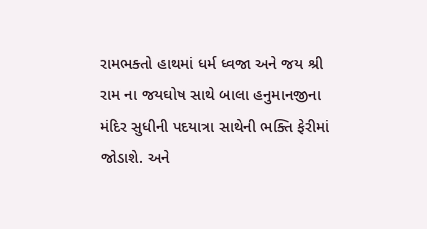રામભક્તો હાથમાં ધર્મ ધ્વજા અને જય શ્રી રામ ના જયઘોષ સાથે બાલા હનુમાનજીના મંદિર સુધીની પદયાત્રા સાથેની ભક્તિ ફેરીમાં જોડાશે. અને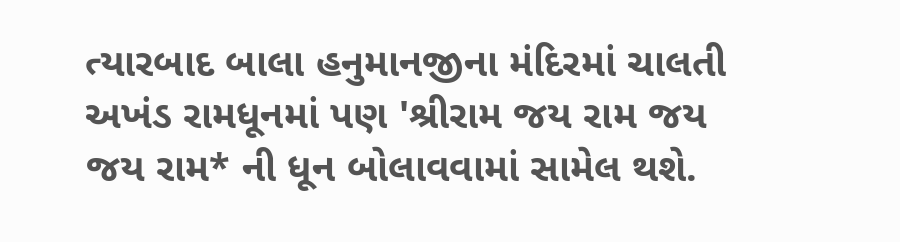ત્યારબાદ બાલા હનુમાનજીના મંદિરમાં ચાલતી અખંડ રામધૂનમાં પણ 'શ્રીરામ જય રામ જય જય રામ* ની ધૂન બોલાવવામાં સામેલ થશે.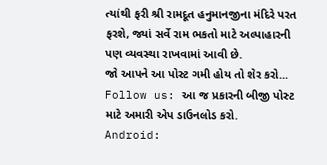ત્યાંથી ફરી શ્રી રામદૂત હનુમાનજીના મંદિરે પરત ફરશે, જ્યાં સર્વે રામ ભકતો માટે અલ્પાહારની પણ વ્યવસ્થા રાખવામાં આવી છે.
જો આપને આ પોસ્ટ ગમી હોય તો શેર કરો...
Follow us: આ જ પ્રકારની બીજી પોસ્ટ માટે અમારી એપ ડાઉનલોડ કરો.
Android: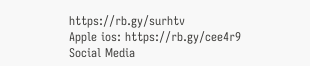https://rb.gy/surhtv
Apple ios: https://rb.gy/cee4r9
Social Media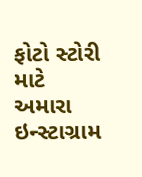ફોટો સ્ટોરી માટે અમારા ઇન્સ્ટાગ્રામ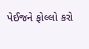પેઈજને ફોલ્લો કરો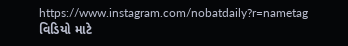https://www.instagram.com/nobatdaily?r=nametag
વિડિયો માટે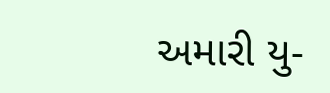અમારી યુ-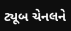ટ્યૂબ ચેનલને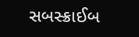સબસ્ક્રાઈબ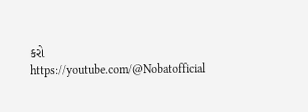કરો
https://youtube.com/@Nobatofficial